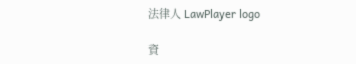法律人 LawPlayer logo

資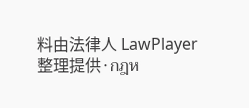料由法律人 LawPlayer整理提供·กฎห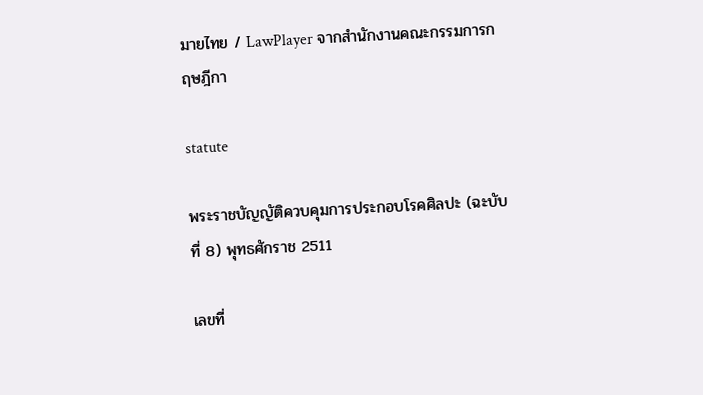มายไทย / LawPlayer จากสำนักงานคณะกรรมการกฤษฎีกา

statute

พระราชบัญญัติควบคุมการประกอบโรคศิลปะ (ฉะบับที่ 8) พุทธศักราช 2511

เลขที่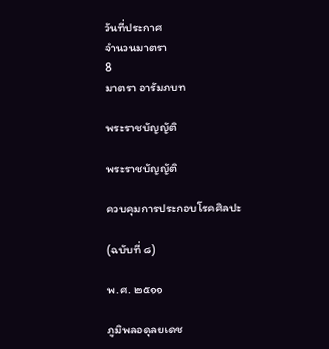วันที่ประกาศ
จำนวนมาตรา
8
มาตรา อารัมภบท

พระราชบัญญัติ

พระราชบัญญัติ

ควบคุมการประกอบโรคศิลปะ

(ฉบับที่ ๘)

พ.ศ. ๒๕๑๑

ภูมิพลอดุลยเดช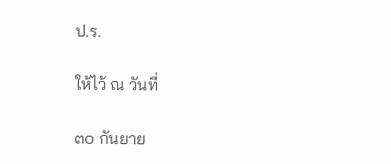ป.ร.

ให้ไว้ ณ วันที่

๓๐ กันยาย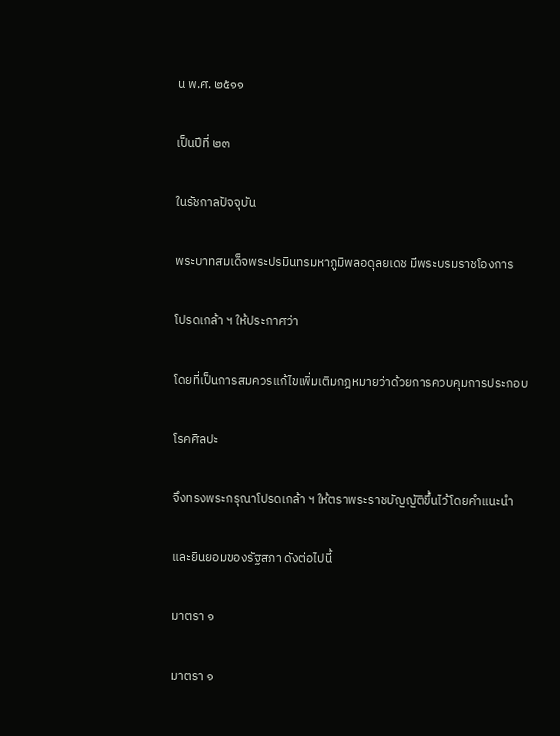น พ.ศ. ๒๕๑๑

เป็นปีที่ ๒๓

ในรัชกาลปัจจุบัน

พระบาทสมเด็จพระปรมินทรมหาภูมิพลอดุลยเดช มีพระบรมราชโองการ

โปรดเกล้า ฯ ให้ประกาศว่า

โดยที่เป็นการสมควรแก้ไขเพิ่มเติมกฎหมายว่าด้วยการควบคุมการประกอบ

โรคศิลปะ

จึงทรงพระกรุณาโปรดเกล้า ฯ ให้ตราพระราชบัญญัติขึ้นไว้โดยคำแนะนำ

และยินยอมของรัฐสภา ดังต่อไปนี้

มาตรา ๑

มาตรา ๑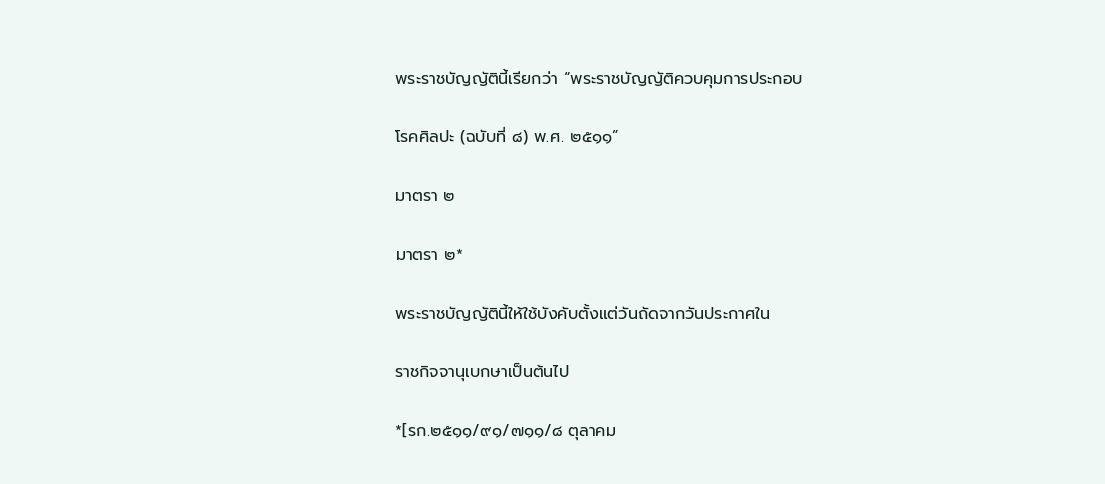พระราชบัญญัตินี้เรียกว่า “พระราชบัญญัติควบคุมการประกอบ

โรคศิลปะ (ฉบับที่ ๘) พ.ศ. ๒๕๑๑”

มาตรา ๒

มาตรา ๒*

พระราชบัญญัตินี้ให้ใช้บังคับตั้งแต่วันถัดจากวันประกาศใน

ราชกิจจานุเบกษาเป็นต้นไป

*[รก.๒๕๑๑/๙๑/๗๑๑/๘ ตุลาคม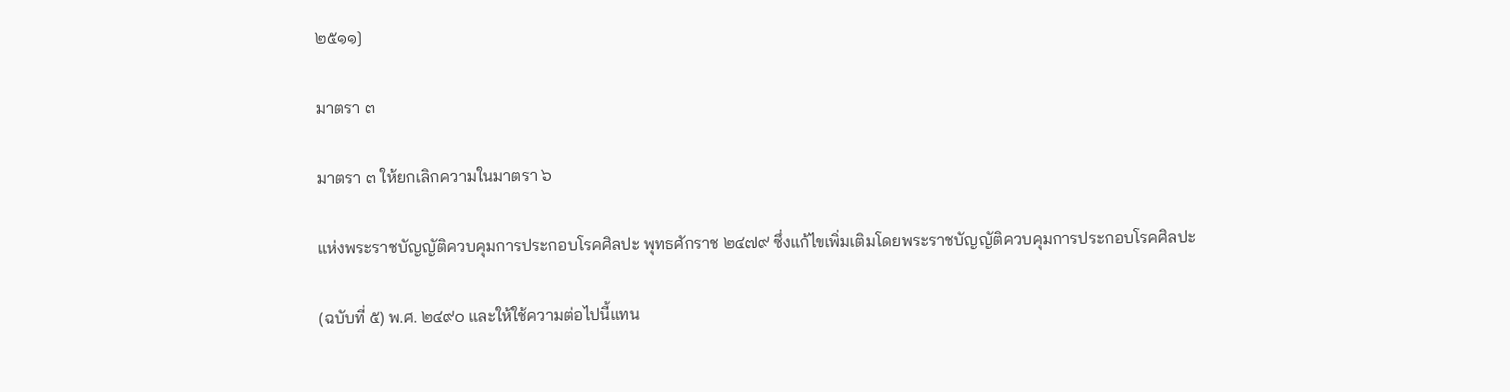๒๕๑๑]

มาตรา ๓

มาตรา ๓ ให้ยกเลิกความในมาตรา ๖

แห่งพระราชบัญญัติควบคุมการประกอบโรคศิลปะ พุทธศักราช ๒๔๗๙ ซึ่งแก้ไขเพิ่มเติมโดยพระราชบัญญัติควบคุมการประกอบโรคศิลปะ

(ฉบับที่ ๕) พ.ศ. ๒๔๙๐ และให้ใช้ความต่อไปนี้แทน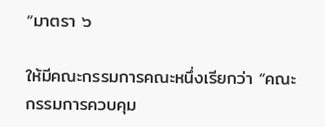“มาตรา ๖

ให้มีคณะกรรมการคณะหนึ่งเรียกว่า “คณะกรรมการควบคุม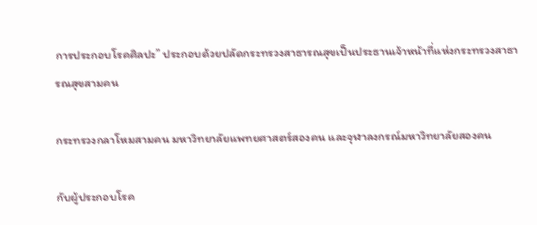การประกอบโรคศิลปะ” ประกอบด้วยปลัดกระทรวงสาธารณสุขเป็นประธานเจ้าหน้าที่แห่งกระทรวงสาธารณสุขสามคน

กระทรวงกลาโหมสามคน มหาวิทยาลัยแพทยศาสตร์สองคน และจุฬาลงกรณ์มหาวิทยาลัยสองคน

กับผู้ประกอบโรค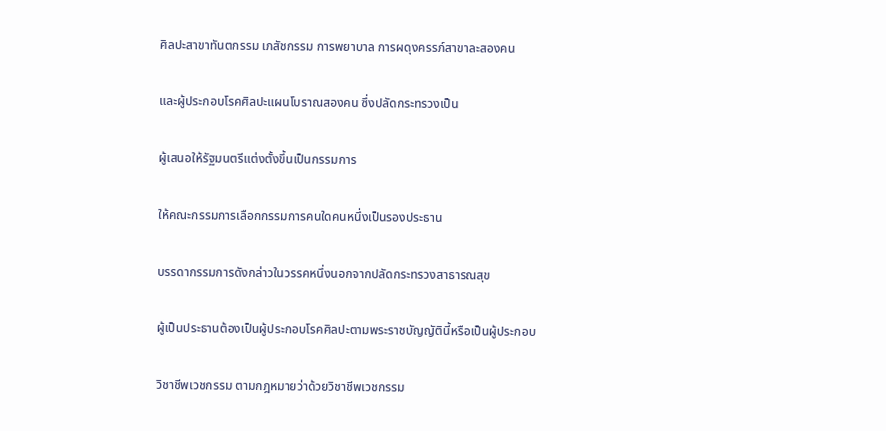ศิลปะสาขาทันตกรรม เภสัชกรรม การพยาบาล การผดุงครรภ์สาขาละสองคน

และผู้ประกอบโรคศิลปะแผนโบราณสองคน ซึ่งปลัดกระทรวงเป็น

ผู้เสนอให้รัฐมนตรีแต่งตั้งขึ้นเป็นกรรมการ

ให้คณะกรรมการเลือกกรรมการคนใดคนหนึ่งเป็นรองประธาน

บรรดากรรมการดังกล่าวในวรรคหนึ่งนอกจากปลัดกระทรวงสาธารณสุข

ผู้เป็นประธานต้องเป็นผู้ประกอบโรคศิลปะตามพระราชบัญญัตินี้หรือเป็นผู้ประกอบ

วิชาชีพเวชกรรม ตามกฎหมายว่าด้วยวิชาชีพเวชกรรม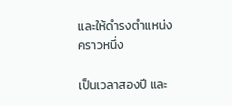และให้ดำรงตำแหน่งคราวหนึ่ง

เป็นเวลาสองปี และ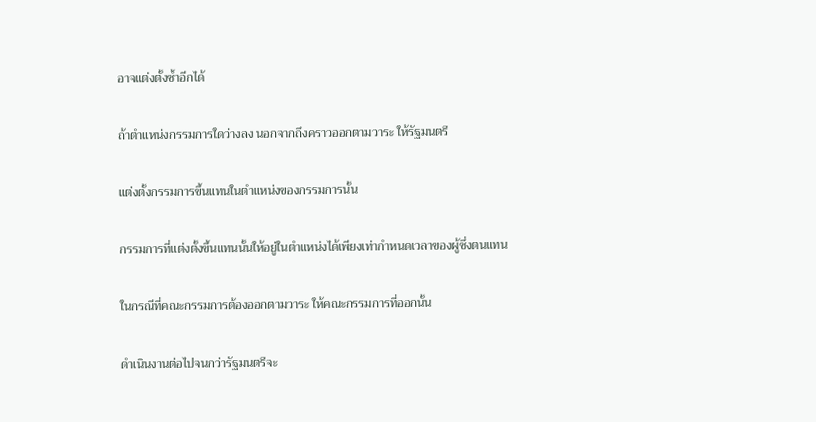อาจแต่งตั้งซ้ำอีกได้

ถ้าตำแหน่งกรรมการใดว่างลง นอกจากถึงคราวออกตามวาระ ให้รัฐมนตรี

แต่งตั้งกรรมการขึ้นแทนในตำแหน่งของกรรมการนั้น

กรรมการที่แต่งตั้งขึ้นแทนนั้นให้อยู่ในตำแหน่งได้เพียงเท่ากำหนดเวลาของผู้ซึ่งตนแทน

ในกรณีที่คณะกรรมการต้องออกตามวาระ ให้คณะกรรมการที่ออกนั้น

ดำเนินงานต่อไปจนกว่ารัฐมนตรีจะ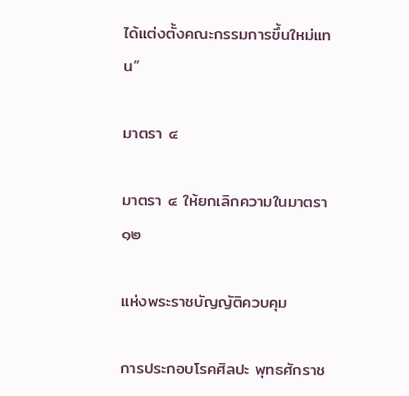ได้แต่งตั้งคณะกรรมการขึ้นใหม่แทน”

มาตรา ๔

มาตรา ๔ ให้ยกเลิกความในมาตรา ๑๒

แห่งพระราชบัญญัติควบคุม

การประกอบโรคศิลปะ พุทธศักราช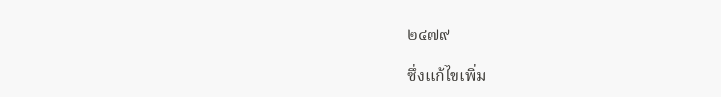๒๔๗๙

ซึ่งแก้ไขเพิ่ม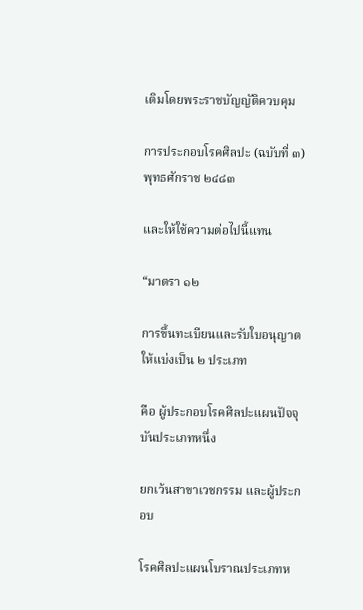เติมโดยพระราชบัญญัติควบคุม

การประกอบโรคศิลปะ (ฉบับที่ ๓) พุทธศักราช ๒๔๘๓

และให้ใช้ความต่อไปนี้แทน

“มาตรา ๑๒

การขึ้นทะเบียนและรับใบอนุญาตให้แบ่งเป็น ๒ ประเภท

คือ ผู้ประกอบโรคศิลปะแผนปัจจุบันประเภทหนึ่ง

ยกเว้นสาขาเวชกรรม และผู้ประกอบ

โรคศิลปะแผนโบราณประเภทห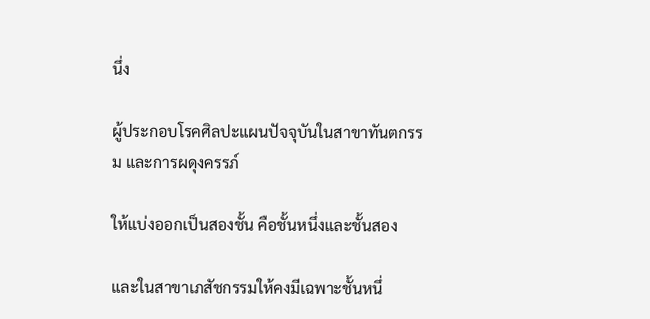นึ่ง

ผู้ประกอบโรคศิลปะแผนปัจจุบันในสาขาทันตกรรม และการผดุงครรภ์

ให้แบ่งออกเป็นสองชั้น คือชั้นหนึ่งและชั้นสอง

และในสาขาเภสัชกรรมให้คงมีเฉพาะชั้นหนึ่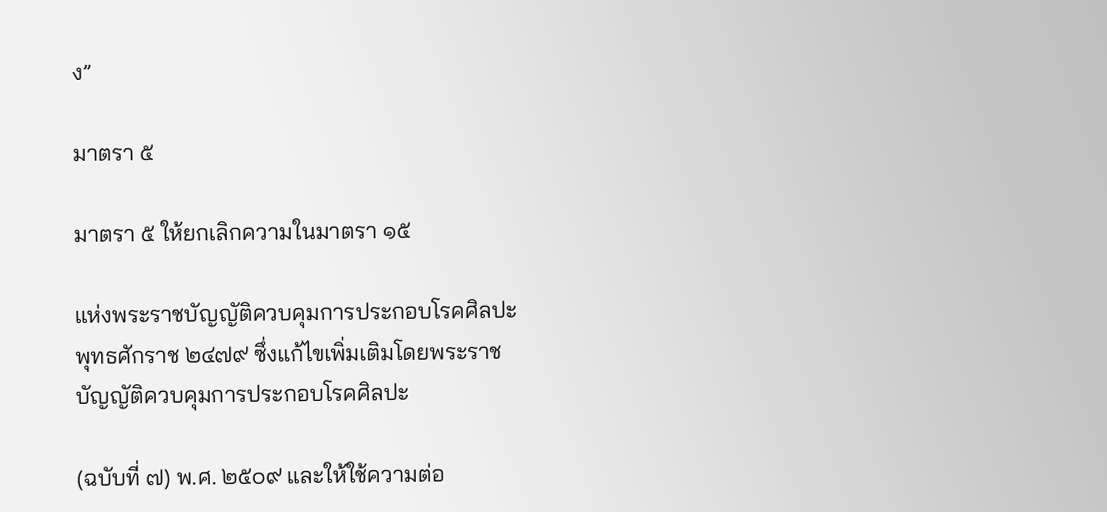ง”

มาตรา ๕

มาตรา ๕ ให้ยกเลิกความในมาตรา ๑๕

แห่งพระราชบัญญัติควบคุมการประกอบโรคศิลปะ พุทธศักราช ๒๔๗๙ ซึ่งแก้ไขเพิ่มเติมโดยพระราชบัญญัติควบคุมการประกอบโรคศิลปะ

(ฉบับที่ ๗) พ.ศ. ๒๕๐๙ และให้ใช้ความต่อ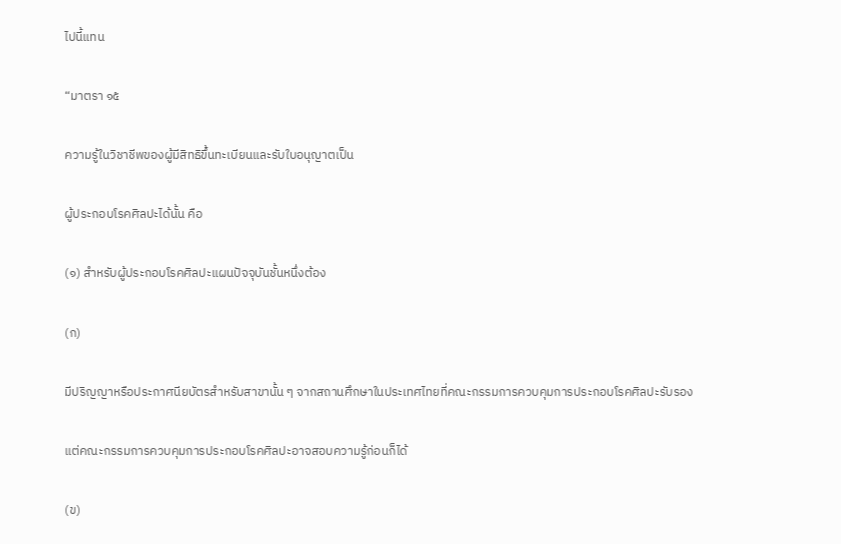ไปนี้แทน

“มาตรา ๑๕

ความรู้ในวิชาชีพของผู้มีสิทธิขึ้นทะเบียนและรับใบอนุญาตเป็น

ผู้ประกอบโรคศิลปะได้นั้น คือ

(๑) สำหรับผู้ประกอบโรคศิลปะแผนปัจจุบันชั้นหนึ่งต้อง

(ก)

มีปริญญาหรือประกาศนียบัตรสำหรับสาขานั้น ๆ จากสถานศึกษาในประเทศไทยที่คณะกรรมการควบคุมการประกอบโรคศิลปะรับรอง

แต่คณะกรรมการควบคุมการประกอบโรคศิลปะอาจสอบความรู้ก่อนก็ได้

(ข)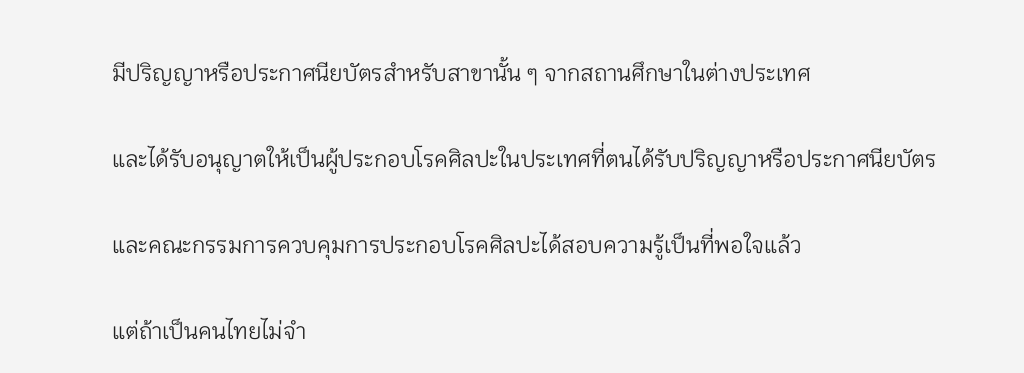มีปริญญาหรือประกาศนียบัตรสำหรับสาขานั้น ๆ จากสถานศึกษาในต่างประเทศ

และได้รับอนุญาตให้เป็นผู้ประกอบโรคศิลปะในประเทศที่ตนได้รับปริญญาหรือประกาศนียบัตร

และคณะกรรมการควบคุมการประกอบโรคศิลปะได้สอบความรู้เป็นที่พอใจแล้ว

แต่ถ้าเป็นคนไทยไม่จำ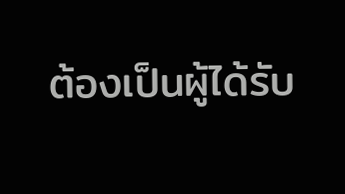ต้องเป็นผู้ได้รับ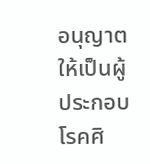อนุญาตให้เป็นผู้ประกอบโรคศิ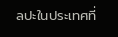ลปะในประเทศที่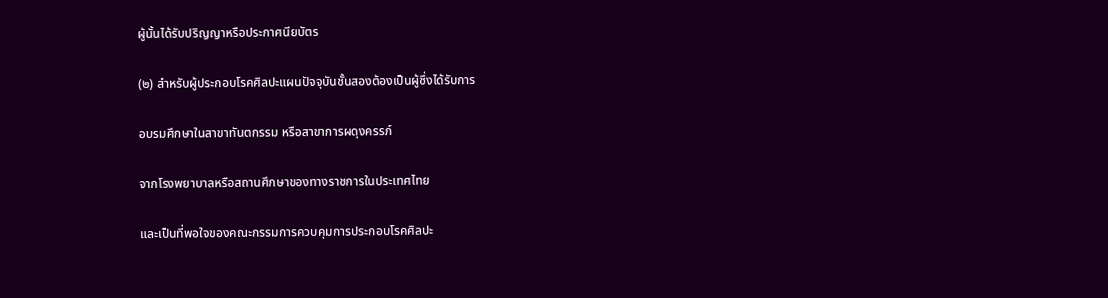ผู้นั้นได้รับปริญญาหรือประกาศนียบัตร

(๒) สำหรับผู้ประกอบโรคศิลปะแผนปัจจุบันชั้นสองต้องเป็นผู้ซึ่งได้รับการ

อบรมศึกษาในสาขาทันตกรรม หรือสาขาการผดุงครรภ์

จากโรงพยาบาลหรือสถานศึกษาของทางราชการในประเทศไทย

และเป็นที่พอใจของคณะกรรมการควบคุมการประกอบโรคศิลปะ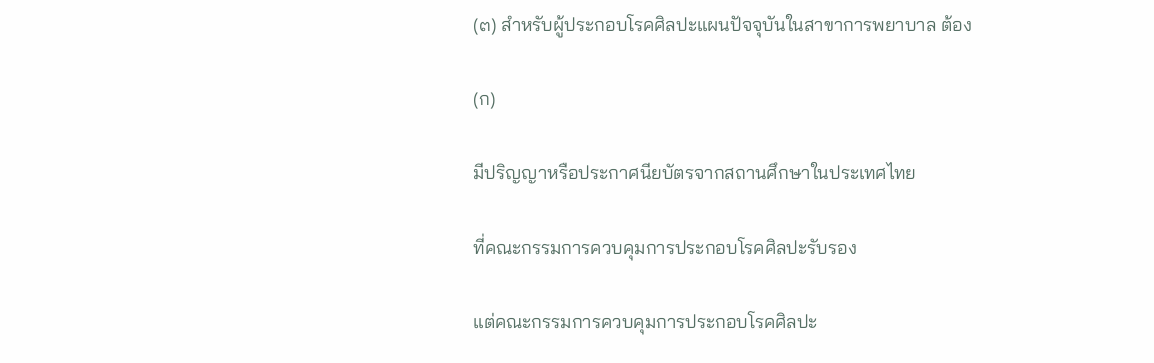(๓) สำหรับผู้ประกอบโรคศิลปะแผนปัจจุบันในสาขาการพยาบาล ต้อง

(ก)

มีปริญญาหรือประกาศนียบัตรจากสถานศึกษาในประเทศไทย

ที่คณะกรรมการควบคุมการประกอบโรคศิลปะรับรอง

แต่คณะกรรมการควบคุมการประกอบโรคศิลปะ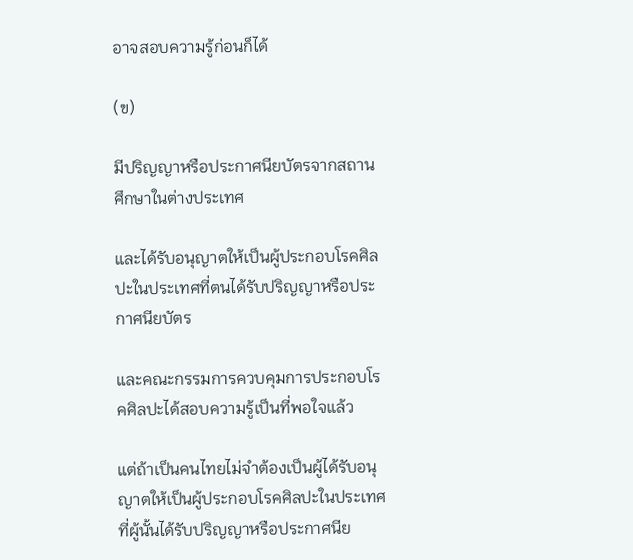อาจสอบความรู้ก่อนก็ได้

(ข)

มีปริญญาหรือประกาศนียบัตรจากสถานศึกษาในต่างประเทศ

และได้รับอนุญาตให้เป็นผู้ประกอบโรคศิลปะในประเทศที่ตนได้รับปริญญาหรือประกาศนียบัตร

และคณะกรรมการควบคุมการประกอบโรคศิลปะได้สอบความรู้เป็นที่พอใจแล้ว

แต่ถ้าเป็นคนไทยไม่จำต้องเป็นผู้ได้รับอนุญาตให้เป็นผู้ประกอบโรคศิลปะในประเทศที่ผู้นั้นได้รับปริญญาหรือประกาศนีย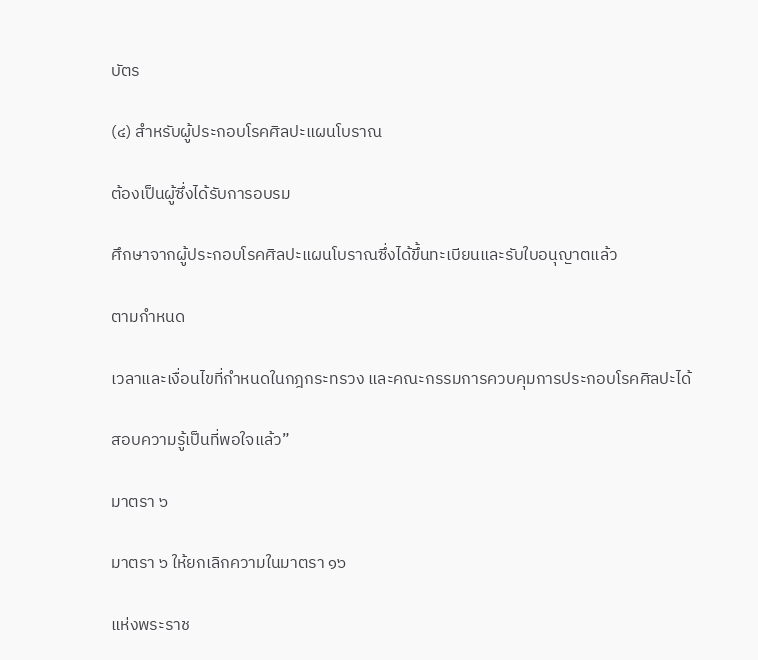บัตร

(๔) สำหรับผู้ประกอบโรคศิลปะแผนโบราณ

ต้องเป็นผู้ซึ่งได้รับการอบรม

ศึกษาจากผู้ประกอบโรคศิลปะแผนโบราณซึ่งได้ขึ้นทะเบียนและรับใบอนุญาตแล้ว

ตามกำหนด

เวลาและเงื่อนไขที่กำหนดในกฎกระทรวง และคณะกรรมการควบคุมการประกอบโรคศิลปะได้

สอบความรู้เป็นที่พอใจแล้ว”

มาตรา ๖

มาตรา ๖ ให้ยกเลิกความในมาตรา ๑๖

แห่งพระราช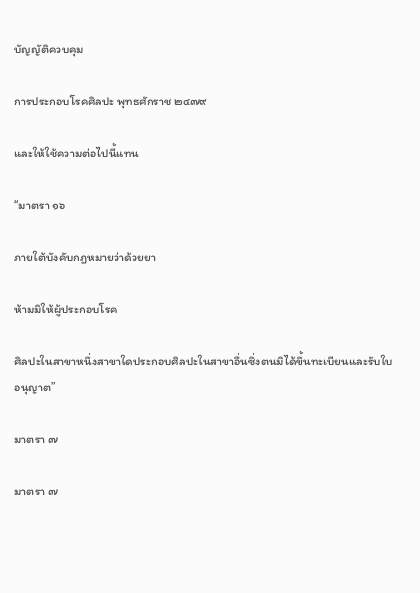บัญญัติควบคุม

การประกอบโรคศิลปะ พุทธศักราช ๒๔๗๙

และให้ใช้ความต่อไปนี้แทน

“มาตรา ๑๖

ภายใต้บังคับกฎหมายว่าด้วยยา

ห้ามมิให้ผู้ประกอบโรค

ศิลปะในสาขาหนึ่งสาขาใดประกอบศิลปะในสาขาอื่นซึ่งตนมิได้ขึ้นทะเบียนและรับใบอนุญาต”

มาตรา ๗

มาตรา ๗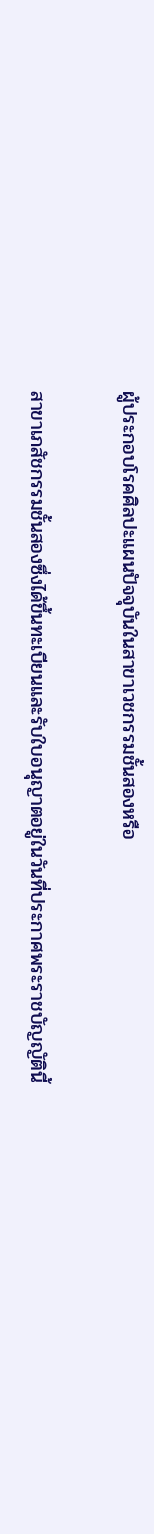ผู้ประกอบโรคศิลปะแผนปัจจุบันในสาขาเวชกรรมชั้นสองหรือ

สาขาเภสัชกรรมชั้นสองซึ่งได้ขึ้นทะเบียนและรับใบอนุญาตอยู่ในวันที่ประกาศพระราชบัญญัตินี้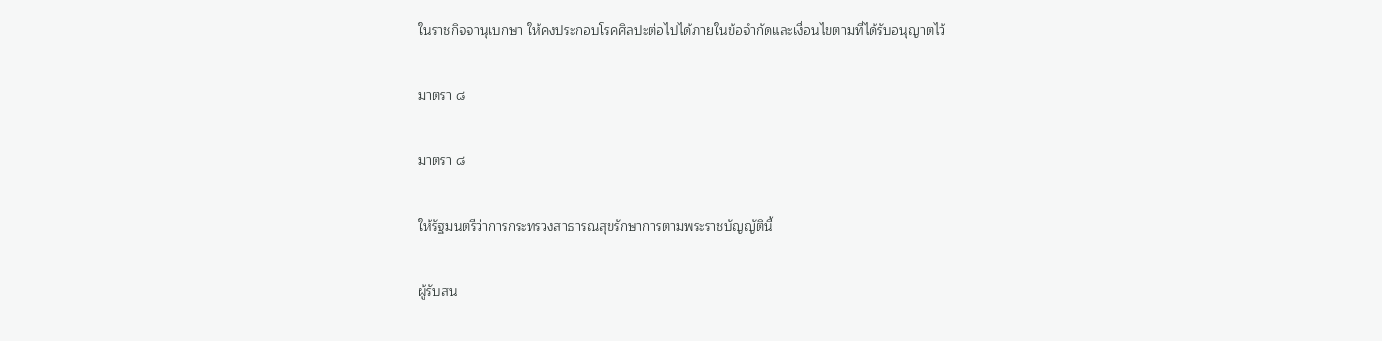ในราชกิจจานุเบกษา ให้คงประกอบโรคศิลปะต่อไปได้ภายในข้อจำกัดและเงื่อนไขตามที่ได้รับอนุญาตไว้

มาตรา ๘

มาตรา ๘

ให้รัฐมนตรีว่าการกระทรวงสาธารณสุขรักษาการตามพระราชบัญญัตินี้

ผู้รับสน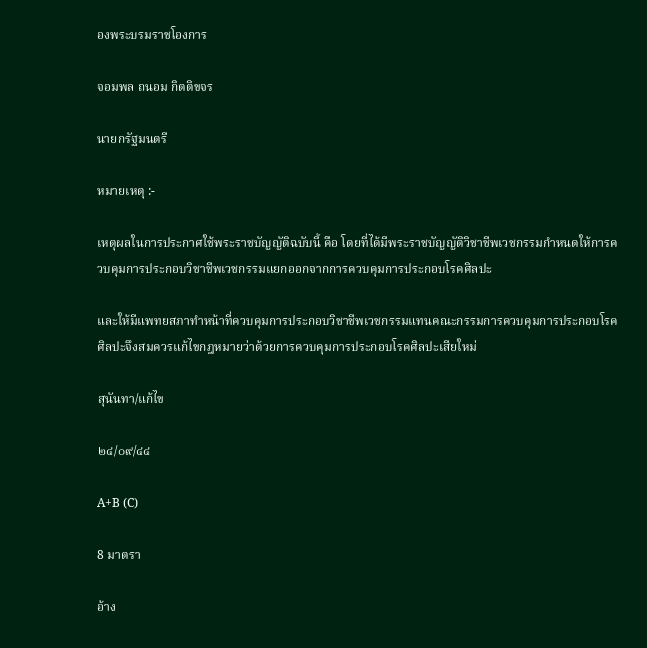องพระบรมราชโองการ

จอมพล ถนอม กิตติขจร

นายกรัฐมนตรี

หมายเหตุ :-

เหตุผลในการประกาศใช้พระราชบัญญัติฉบับนี้ คือ โดยที่ได้มีพระราชบัญญัติวิชาชีพเวชกรรมกำหนดให้การควบคุมการประกอบวิชาชีพเวชกรรมแยกออกจากการควบคุมการประกอบโรคศิลปะ

และให้มีแพทยสภาทำหน้าที่ควบคุมการประกอบวิชาชีพเวชกรรมแทนคณะกรรมการควบคุมการประกอบโรคศิลปะจึงสมควรแก้ไขกฎหมายว่าด้วยการควบคุมการประกอบโรคศิลปะเสียใหม่

สุนันทา/แก้ไข

๒๔/๐๙/๔๔

A+B (C)

8 มาตรา

อ้าง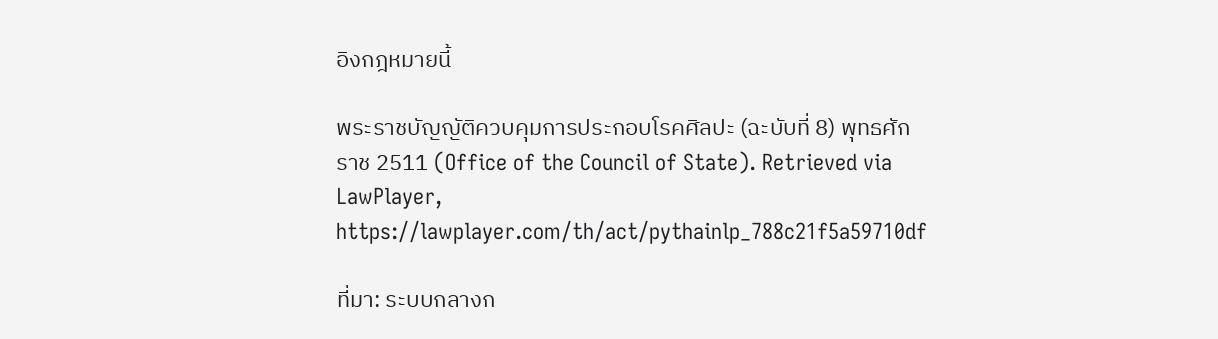อิงกฎหมายนี้

พระราชบัญญัติควบคุมการประกอบโรคศิลปะ (ฉะบับที่ 8) พุทธศักราช 2511 (Office of the Council of State). Retrieved via LawPlayer, https://lawplayer.com/th/act/pythainlp_788c21f5a59710df

ที่มา: ระบบกลางก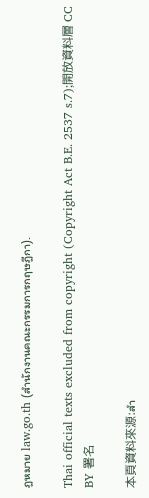ฎหมาย law.go.th (สำนักงานคณะกรรมการกฤษฎีกา).

Thai official texts excluded from copyright (Copyright Act B.E. 2537 s.7);開放資料層 CC BY 署名

本頁資料來源:สำ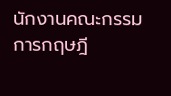นักงานคณะกรรมการกฤษฎี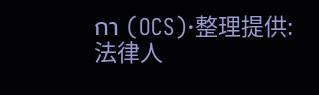กา (OCS)·整理提供:法律人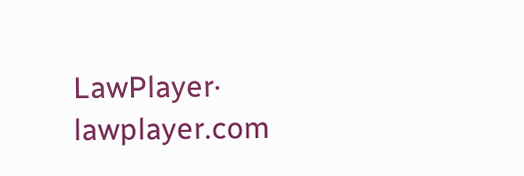LawPlayer· lawplayer.com